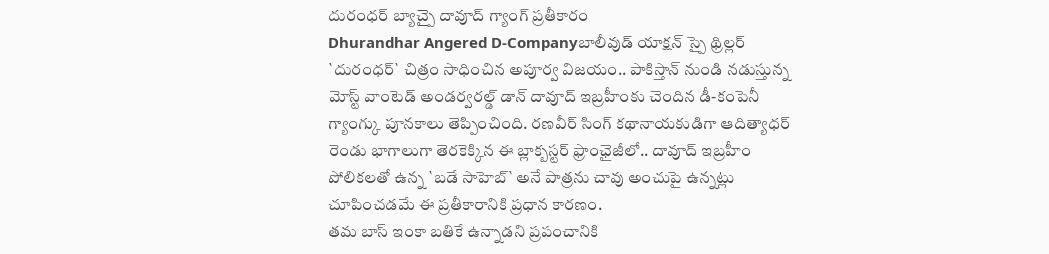దురంధర్ బ్యాచ్పై దావూద్ గ్యాంగ్ ప్రతీకారం
Dhurandhar Angered D-Companyబాలీవుడ్ యాక్షన్ స్పై థ్రిల్లర్ `దురంధర్` చిత్రం సాధించిన అపూర్వ విజయం.. పాకిస్తాన్ నుండి నడుస్తున్న మోస్ట్ వాంటెడ్ అండర్వరల్డ్ డాన్ దావూద్ ఇబ్రహీంకు చెందిన డీ-కంపెనీ గ్యాంగ్కు పూనకాలు తెప్పించింది. రణవీర్ సింగ్ కథానాయకుడిగా ఆదిత్యాధర్ రెండు భాగాలుగా తెరకెక్కిన ఈ బ్లాక్బస్టర్ ఫ్రాంఛైజీలో.. దావూద్ ఇబ్రహీం పోలికలతో ఉన్న `బడే సాహెబ్` అనే పాత్రను చావు అంచుపై ఉన్నట్లు చూపించడమే ఈ ప్రతీకారానికి ప్రధాన కారణం.
తమ బాస్ ఇంకా బతికే ఉన్నాడని ప్రపంచానికి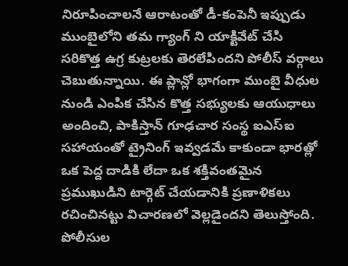నిరూపించాలనే ఆరాటంతో డీ-కంపెనీ ఇప్పుడు ముంబైలోని తమ గ్యాంగ్ ని యాక్టివేట్ చేసి సరికొత్త ఉగ్ర కుట్రలకు తెరలేపిందని పోలీస్ వర్గాలు చెబుతున్నాయి. ఈ ప్లాన్లో భాగంగా ముంబై వీధుల నుండి ఎంపిక చేసిన కొత్త సభ్యులకు ఆయుధాలు అందించి, పాకిస్తాన్ గూఢచార సంస్థ ఐఎస్ఐ సహాయంతో ట్రైనింగ్ ఇవ్వడమే కాకుండా భారత్లో ఒక పెద్ద దాడికి లేదా ఒక శక్తివంతమైన ప్రముఖుడిని టార్గెట్ చేయడానికి ప్రణాళికలు రచించినట్టు విచారణలో వెల్లడైందని తెలుస్తోంది.
పోలీసుల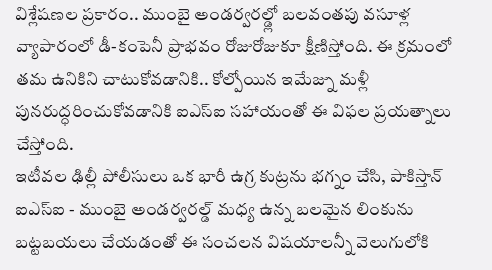విశ్లేషణల ప్రకారం.. ముంబై అండర్వరల్డ్లో బలవంతపు వసూళ్ల వ్యాపారంలో డీ-కంపెనీ ప్రాభవం రోజురోజుకూ క్షీణిస్తోంది. ఈ క్రమంలో తమ ఉనికిని చాటుకోవడానికి.. కోల్పోయిన ఇమేజ్ను మళ్లీ పునరుద్ధరించుకోవడానికి ఐఎస్ఐ సహాయంతో ఈ విఫల ప్రయత్నాలు చేస్తోంది.
ఇటీవల ఢిల్లీ పోలీసులు ఒక భారీ ఉగ్ర కుట్రను భగ్నం చేసి, పాకిస్తాన్ ఐఎస్ఐ - ముంబై అండర్వరల్డ్ మధ్య ఉన్న బలమైన లింకును బట్టబయలు చేయడంతో ఈ సంచలన విషయాలన్నీ వెలుగులోకి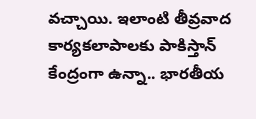వచ్చాయి. ఇలాంటి తీవ్రవాద కార్యకలాపాలకు పాకిస్తాన్ కేంద్రంగా ఉన్నా.. భారతీయ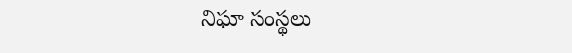నిఘా సంస్థలు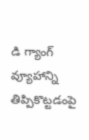డి గ్యాంగ్ వ్యూహాన్ని తిప్పికొట్టడంపై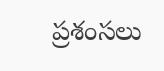ప్రశంసలు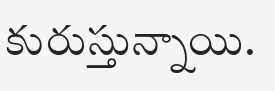కురుస్తున్నాయి.